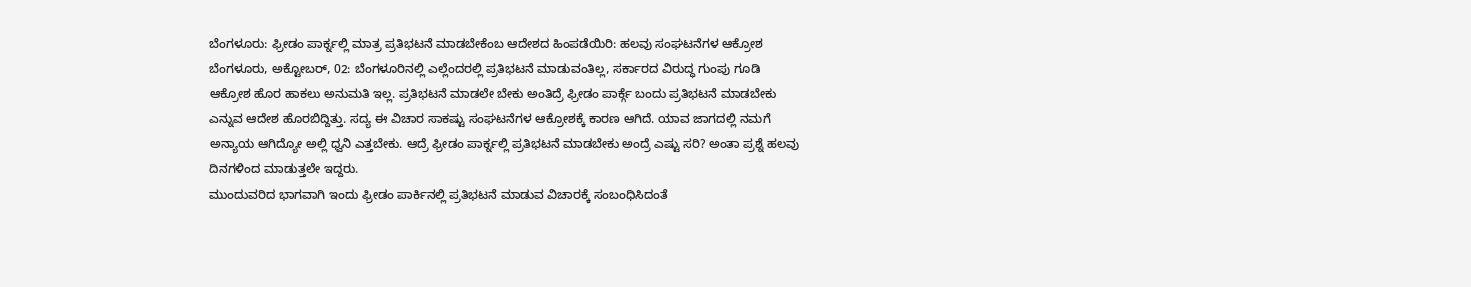ಬೆಂಗಳೂರು: ಫ್ರೀಡಂ ಪಾರ್ಕ್ನಲ್ಲಿ ಮಾತ್ರ ಪ್ರತಿಭಟನೆ ಮಾಡಬೇಕೆಂಬ ಆದೇಶದ ಹಿಂಪಡೆಯಿರಿ: ಹಲವು ಸಂಘಟನೆಗಳ ಆಕ್ರೋಶ
ಬೆಂಗಳೂರು, ಅಕ್ಟೋಬರ್, 02: ಬೆಂಗಳೂರಿನಲ್ಲಿ ಎಲ್ಲೆಂದರಲ್ಲಿ ಪ್ರತಿಭಟನೆ ಮಾಡುವಂತಿಲ್ಲ, ಸರ್ಕಾರದ ವಿರುದ್ಧ ಗುಂಪು ಗೂಡಿ ಆಕ್ರೋಶ ಹೊರ ಹಾಕಲು ಅನುಮತಿ ಇಲ್ಲ. ಪ್ರತಿಭಟನೆ ಮಾಡಲೇ ಬೇಕು ಅಂತಿದ್ರೆ ಫ್ರೀಡಂ ಪಾರ್ಕ್ಗೆ ಬಂದು ಪ್ರತಿಭಟನೆ ಮಾಡಬೇಕು ಎನ್ನುವ ಆದೇಶ ಹೊರಬಿದ್ದಿತ್ತು. ಸದ್ಯ ಈ ವಿಚಾರ ಸಾಕಷ್ಟು ಸಂಘಟನೆಗಳ ಆಕ್ರೋಶಕ್ಕೆ ಕಾರಣ ಆಗಿದೆ. ಯಾವ ಜಾಗದಲ್ಲಿ ನಮಗೆ ಅನ್ಯಾಯ ಆಗಿದ್ಯೋ ಅಲ್ಲಿ ಧ್ವನಿ ಎತ್ತಬೇಕು. ಆದ್ರೆ ಫ್ರೀಡಂ ಪಾರ್ಕ್ನಲ್ಲಿ ಪ್ರತಿಭಟನೆ ಮಾಡಬೇಕು ಅಂದ್ರೆ ಎಷ್ಟು ಸರಿ? ಅಂತಾ ಪ್ರಶ್ನೆ ಹಲವು ದಿನಗಳಿಂದ ಮಾಡುತ್ತಲೇ ಇದ್ದರು.
ಮುಂದುವರಿದ ಭಾಗವಾಗಿ ಇಂದು ಫ್ರೀಡಂ ಪಾರ್ಕಿನಲ್ಲಿ ಪ್ರತಿಭಟನೆ ಮಾಡುವ ವಿಚಾರಕ್ಕೆ ಸಂಬಂಧಿಸಿದಂತೆ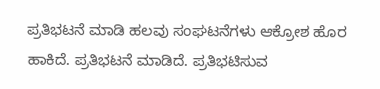ಪ್ರತಿಭಟನೆ ಮಾಡಿ ಹಲವು ಸಂಘಟನೆಗಳು ಆಕ್ರೋಶ ಹೊರ ಹಾಕಿದೆ. ಪ್ರತಿಭಟನೆ ಮಾಡಿದೆ. ಪ್ರತಿಭಟಿಸುವ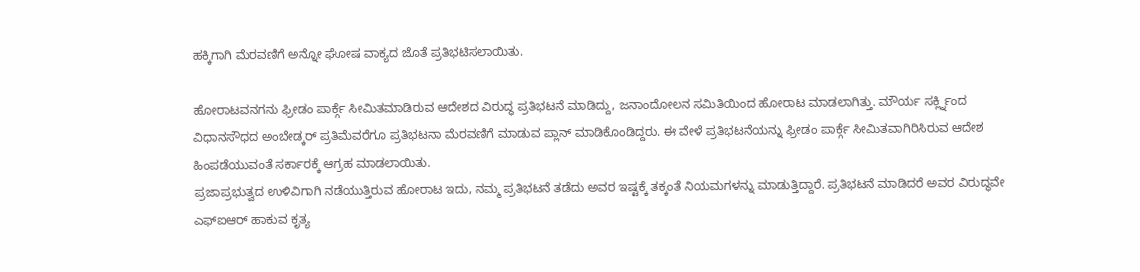ಹಕ್ಕಿಗಾಗಿ ಮೆರವಣಿಗೆ ಅನ್ನೋ ಘೋಷ ವಾಕ್ಯದ ಜೊತೆ ಪ್ರತಿಭಟಿಸಲಾಯಿತು.

ಹೋರಾಟವನಗನು ಫ್ರೀಡಂ ಪಾರ್ಕ್ಗೆ ಸೀಮಿತಮಾಡಿರುವ ಆದೇಶದ ವಿರುದ್ಧ ಪ್ರತಿಭಟನೆ ಮಾಡಿದ್ದು, ಜನಾಂದೋಲನ ಸಮಿತಿಯಿಂದ ಹೋರಾಟ ಮಾಡಲಾಗಿತ್ತು. ಮೌರ್ಯ ಸರ್ಕ್ಲ್ನಿಂದ ವಿಧಾನಸೌಧದ ಅಂಬೇಡ್ಕರ್ ಪ್ರತಿಮೆವರೆಗೂ ಪ್ರತಿಭಟನಾ ಮೆರವಣಿಗೆ ಮಾಡುವ ಪ್ಲಾನ್ ಮಾಡಿಕೊಂಡಿದ್ದರು. ಈ ವೇಳೆ ಪ್ರತಿಭಟನೆಯನ್ನು ಫ್ರೀಡಂ ಪಾರ್ಕ್ಗೆ ಸೀಮಿತವಾಗಿರಿಸಿರುವ ಆದೇಶ ಹಿಂಪಡೆಯುವಂತೆ ಸರ್ಕಾರಕ್ಕೆ ಆಗ್ರಹ ಮಾಡಲಾಯಿತು.
ಪ್ರಜಾಪ್ರಭುತ್ವದ ಉಳಿವಿಗಾಗಿ ನಡೆಯುತ್ತಿರುವ ಹೋರಾಟ ಇದು, ನಮ್ಮ ಪ್ರತಿಭಟನೆ ತಡೆದು ಅವರ ಇಷ್ಟಕ್ಕೆ ತಕ್ಕಂತೆ ನಿಯಮಗಳನ್ನು ಮಾಡುತ್ತಿದ್ದಾರೆ. ಪ್ರತಿಭಟನೆ ಮಾಡಿದರೆ ಅವರ ವಿರುದ್ಧವೇ ಎಫ್ಐಆರ್ ಹಾಕುವ ಕೃತ್ಯ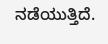ನಡೆಯುತ್ತಿದೆ.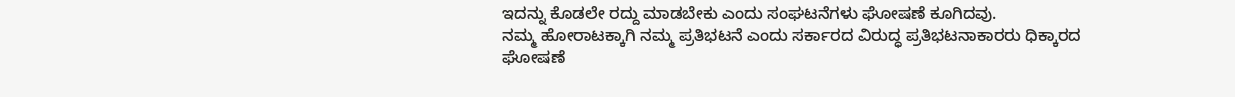ಇದನ್ನು ಕೊಡಲೇ ರದ್ದು ಮಾಡಬೇಕು ಎಂದು ಸಂಘಟನೆಗಳು ಘೋಷಣೆ ಕೂಗಿದವು.
ನಮ್ಮ ಹೋರಾಟಕ್ಕಾಗಿ ನಮ್ಮ ಪ್ರತಿಭಟನೆ ಎಂದು ಸರ್ಕಾರದ ವಿರುದ್ಧ ಪ್ರತಿಭಟನಾಕಾರರು ಧಿಕ್ಕಾರದ ಘೋಷಣೆ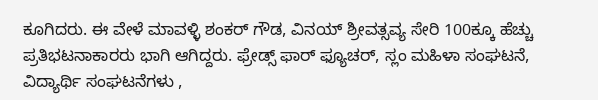ಕೂಗಿದರು. ಈ ವೇಳೆ ಮಾವಳ್ಳಿ ಶಂಕರ್ ಗೌಡ, ವಿನಯ್ ಶ್ರೀವತ್ಸವ್ಯ ಸೇರಿ 100ಕ್ಕೂ ಹೆಚ್ಚು ಪ್ರತಿಭಟನಾಕಾರರು ಭಾಗಿ ಆಗಿದ್ದರು. ಫ್ರೇಡ್ಸ್ ಫಾರ್ ಫ್ಯೂಚರ್, ಸ್ಲಂ ಮಹಿಳಾ ಸಂಘಟನೆ, ವಿದ್ಯಾರ್ಥಿ ಸಂಘಟನೆಗಳು ,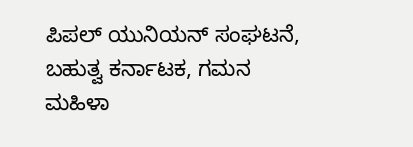ಪಿಪಲ್ ಯುನಿಯನ್ ಸಂಘಟನೆ, ಬಹುತ್ವ ಕರ್ನಾಟಕ, ಗಮನ ಮಹಿಳಾ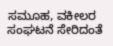ಸಮೂಹ, ವಕೀಲರ ಸಂಘಟನೆ ಸೇರಿದಂತೆ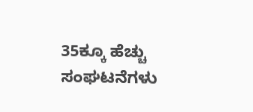35ಕ್ಕೂ ಹೆಚ್ಚು ಸಂಘಟನೆಗಳು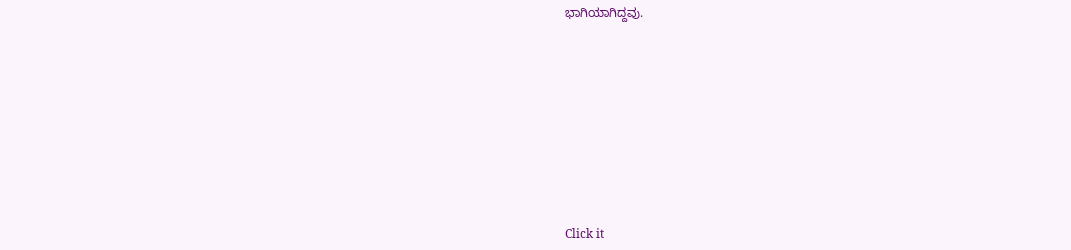ಭಾಗಿಯಾಗಿದ್ದವು.












Click it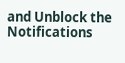and Unblock the Notifications